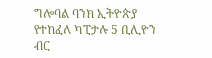ግሎባል ባንክ ኢትዮጵያ የተከፈለ ካፒታሉ 5 ቢሊዮን ብር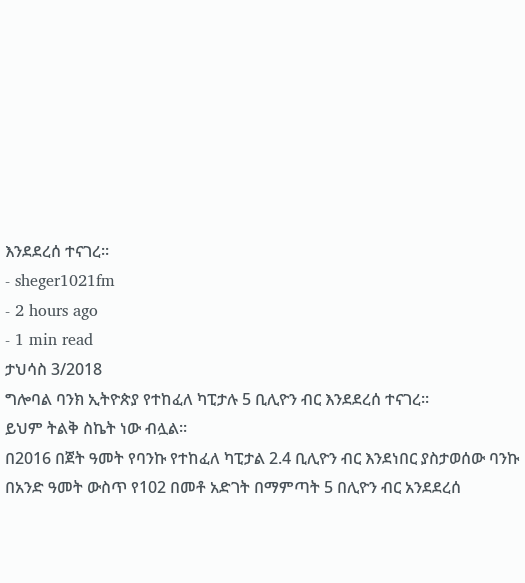እንደደረሰ ተናገረ፡፡
- sheger1021fm
- 2 hours ago
- 1 min read
ታህሳስ 3/2018
ግሎባል ባንክ ኢትዮጵያ የተከፈለ ካፒታሉ 5 ቢሊዮን ብር እንደደረሰ ተናገረ፡፡
ይህም ትልቅ ስኬት ነው ብሏል፡፡
በ2016 በጀት ዓመት የባንኩ የተከፈለ ካፒታል 2.4 ቢሊዮን ብር እንደነበር ያስታወሰው ባንኩ በአንድ ዓመት ውስጥ የ102 በመቶ አድገት በማምጣት 5 በሊዮን ብር አንደደረሰ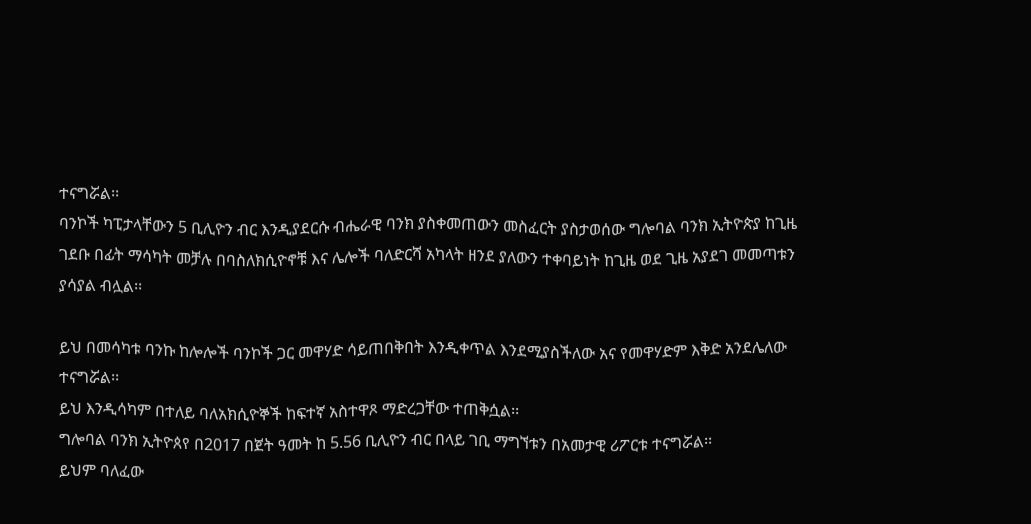ተናግሯል፡፡
ባንኮች ካፒታላቸውን 5 ቢሊዮን ብር እንዲያደርሱ ብሔራዊ ባንክ ያስቀመጠውን መስፈርት ያስታወሰው ግሎባል ባንክ ኢትዮጵያ ከጊዜ ገደቡ በፊት ማሳካት መቻሉ በባስለክሲዮኖቹ እና ሌሎች ባለድርሻ አካላት ዘንደ ያለውን ተቀባይነት ከጊዜ ወደ ጊዜ አያደገ መመጣቱን ያሳያል ብሏል፡፡

ይህ በመሳካቱ ባንኩ ከሎሎች ባንኮች ጋር መዋሃድ ሳይጠበቅበት እንዲቀጥል እንደሚያስችለው አና የመዋሃድም እቅድ አንደሌለው ተናግሯል፡፡
ይህ እንዲሳካም በተለይ ባለአክሲዮኞች ከፍተኛ አስተዋጾ ማድረጋቸው ተጠቅሷል፡፡
ግሎባል ባንክ ኢትዮጰየ በ2017 በጀት ዓመት ከ 5.56 ቢሊዮን ብር በላይ ገቢ ማግኘቱን በአመታዊ ሪፖርቱ ተናግሯል፡፡
ይህም ባለፈው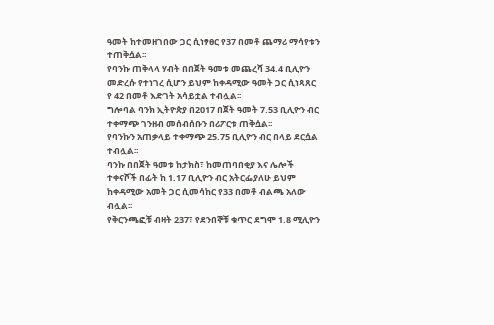ዓመት ከተመዘገበው ጋር ሲነፃፀር የ37 በመቶ ጨማሪ ማሳየቱን ተጠቅሷል፡፡
የባንኩ ጠቅላላ ሃብት በበጀት ዓመቱ መጨረሻ 34.4 ቢሊዮን መድረሱ የተነገረ ሲሆን ይህም ከቀዳሚው ዓመት ጋር ሲነጻጸር የ 42 በመቶ እድገት አሳይቷል ተብሏል፡፡
ግሎባል ባንክ ኢትዮጵያ በ2017 በጀት ዓመት 7.53 ቢሊዮን ብር ተቀማጭ ገንዘብ መሰብሰቡን በሪፖርቱ ጠቅሷል፡፡
የባንኩን አጠቃላይ ተቀማጭ 25.75 ቢሊዮን ብር በላይ ደርሷል ተብሏል፡፡
ባንኩ በበጀት ዓመቱ ከታክስ፣ ከመጠባበቂያ እና ሌሎች ተቀናሾች በፊት ከ 1.17 ቢሊዮን ብር አትርፌያለሁ ይህም ከቀዳሚው አመት ጋር ሲመሳከር የ33 በመቶ ብልጫ አለው ብሏል፡፡
የቅርንጫፎቹ ብዛት 237፣ የደንበኞቹ ቁጥር ደግሞ 1.8 ሚሊዮን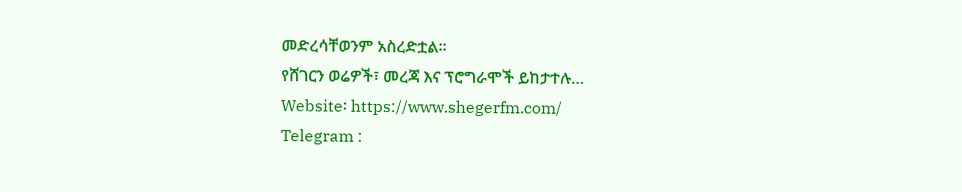መድረሳቸወንም አስረድቷል፡፡
የሸገርን ወሬዎች፣ መረጃ እና ፕሮግራሞች ይከታተሉ…
Website፡ https://www.shegerfm.com/
Telegram :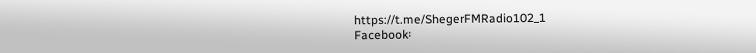https://t.me/ShegerFMRadio102_1
Facebook፡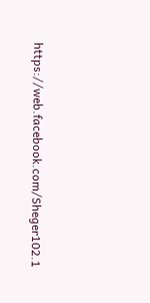https://web.facebook.com/Sheger102.1